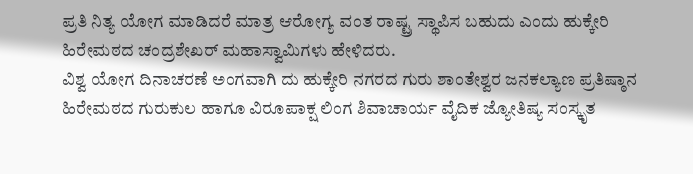ಪ್ರತಿ ನಿತ್ಯ ಯೋಗ ಮಾಡಿದರೆ ಮಾತ್ರ ಆರೋಗ್ಯ ವಂತ ರಾಷ್ಟ್ರ ಸ್ಥಾಪಿಸ ಬಹುದು ಎಂದು ಹುಕ್ಕೇರಿ ಹಿರೇಮಠದ ಚಂದ್ರಶೇಖರ್ ಮಹಾಸ್ವಾಮಿಗಳು ಹೇಳಿದರು.
ವಿಶ್ವ ಯೋಗ ದಿನಾಚರಣೆ ಅಂಗವಾಗಿ ದು ಹುಕ್ಕೇರಿ ನಗರದ ಗುರು ಶಾಂತೇಶ್ವರ ಜನಕಲ್ಯಾಣ ಪ್ರತಿಷ್ಠಾನ ಹಿರೇಮಠದ ಗುರುಕುಲ ಹಾಗೂ ವಿರೂಪಾಕ್ಷ ಲಿಂಗ ಶಿವಾಚಾರ್ಯ ವೈದಿಕ ಜ್ಯೋತಿಷ್ಯ ಸಂಸ್ಕೃತ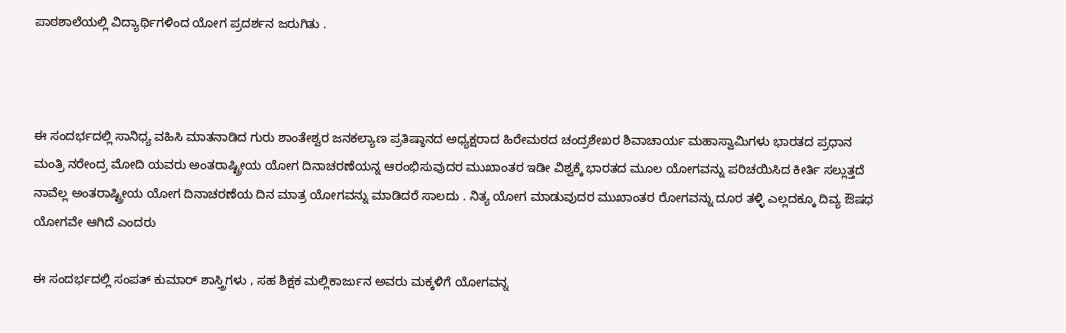ಪಾಠಶಾಲೆಯಲ್ಲಿ ವಿದ್ಯಾರ್ಥಿಗಳಿಂದ ಯೋಗ ಪ್ರದರ್ಶನ ಜರುಗಿತು .



ಈ ಸಂದರ್ಭದಲ್ಲಿ ಸಾನಿಧ್ಯ ವಹಿಸಿ ಮಾತನಾಡಿದ ಗುರು ಶಾಂತೇಶ್ವರ ಜನಕಲ್ಯಾಣ ಪ್ರತಿಷ್ಠಾನದ ಅಧ್ಯಕ್ಷರಾದ ಹಿರೇಮಠದ ಚಂದ್ರಶೇಖರ ಶಿವಾಚಾರ್ಯ ಮಹಾಸ್ವಾಮಿಗಳು ಭಾರತದ ಪ್ರಧಾನ ಮಂತ್ರಿ ನರೇಂದ್ರ ಮೋದಿ ಯವರು ಅಂತರಾಷ್ಟ್ರೀಯ ಯೋಗ ದಿನಾಚರಣೆಯನ್ನ ಆರಂಭಿಸುವುದರ ಮುಖಾಂತರ ಇಡೀ ವಿಶ್ವಕ್ಕೆ ಭಾರತದ ಮೂಲ ಯೋಗವನ್ನು ಪರಿಚಯಿಸಿದ ಕೀರ್ತಿ ಸಲ್ಲುತ್ತದೆ ನಾವೆಲ್ಲ ಅಂತರಾಷ್ಟ್ರೀಯ ಯೋಗ ದಿನಾಚರಣೆಯ ದಿನ ಮಾತ್ರ ಯೋಗವನ್ನು ಮಾಡಿದರೆ ಸಾಲದು . ನಿತ್ಯ ಯೋಗ ಮಾಡುವುದರ ಮುಖಾಂತರ ರೋಗವನ್ನು ದೂರ ತಳ್ಳಿ ಎಲ್ಲದಕ್ಕೂ ದಿವ್ಯ ಔಷಧ ಯೋಗವೇ ಆಗಿದೆ ಎಂದರು

ಈ ಸಂದರ್ಭದಲ್ಲಿ ಸಂಪತ್ ಕುಮಾರ್ ಶಾಸ್ತ್ರಿಗಳು , ಸಹ ಶಿಕ್ಷಕ ಮಲ್ಲಿಕಾರ್ಜುನ ಅವರು ಮಕ್ಕಳಿಗೆ ಯೋಗವನ್ನ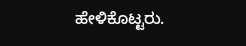ಹೇಳಿಕೊಟ್ಟರು.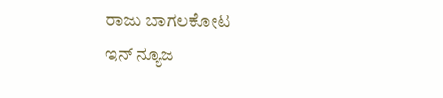ರಾಜು ಬಾಗಲಕೋಟ
ಇನ್ ನ್ಯೂಜ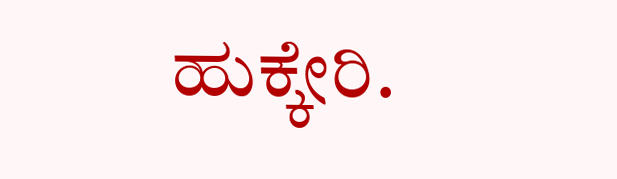ಹುಕ್ಕೇರಿ.